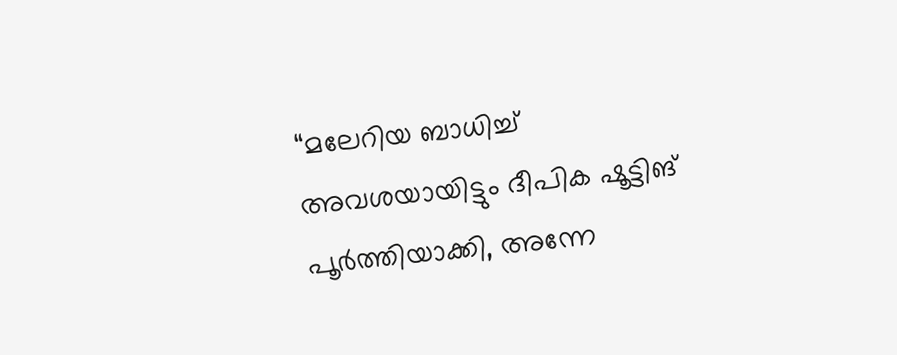“മലേറിയ ബാധിച്ച് അവശയായിട്ടും ദീപിക ഷൂട്ടിങ് പൂർത്തിയാക്കി, അന്നേ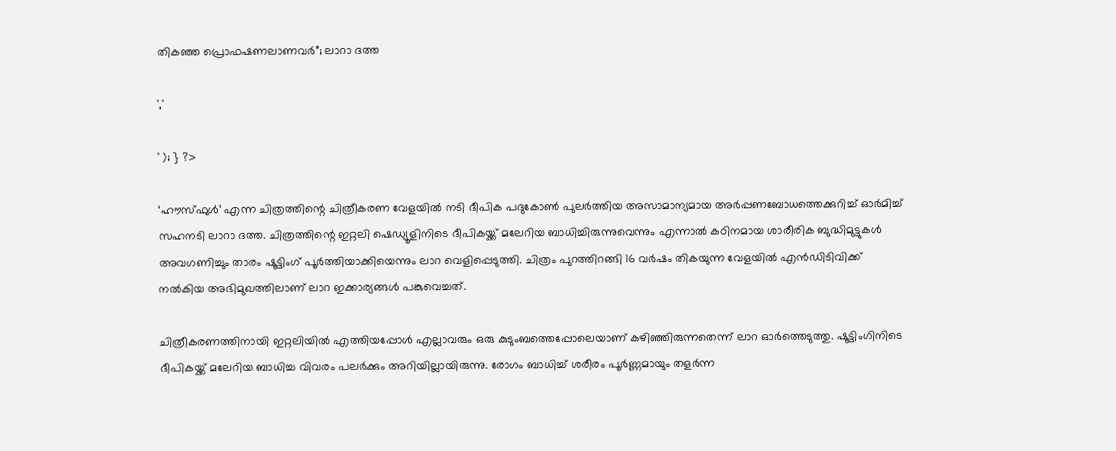തികഞ്ഞ പ്രൊഫഷണലാണവർ”; ലാറാ ദത്ത

','

' ); } ?>

‘ഹൗസ്ഫുൾ’ എന്ന ചിത്രത്തിന്റെ ചിത്രീകരണ വേളയിൽ നടി ദീപിക പദുകോൺ പുലർത്തിയ അസാമാന്യമായ അർപ്പണബോധത്തെക്കുറിച്ച് ഓർമിച്ച് സഹനടി ലാറാ ദത്ത. ചിത്രത്തിന്റെ ഇറ്റലി ഷെഡ്യൂളിനിടെ ദീപികയ്ക്ക് മലേറിയ ബാധിച്ചിരുന്നുവെന്നും എന്നാൽ കഠിനമായ ശാരീരിക ബുദ്ധിമുട്ടുകൾ അവഗണിച്ചും താരം ഷൂട്ടിംഗ് പൂർത്തിയാക്കിയെന്നും ലാറ വെളിപ്പെടുത്തി. ചിത്രം പുറത്തിറങ്ങി 16 വർഷം തികയുന്ന വേളയിൽ എൻഡിടിവിക്ക് നൽകിയ അഭിമുഖത്തിലാണ് ലാറ ഇക്കാര്യങ്ങൾ പങ്കുവെച്ചത്.

ചിത്രീകരണത്തിനായി ഇറ്റലിയിൽ എത്തിയപ്പോൾ എല്ലാവരും ഒരു കുടുംബത്തെപ്പോലെയാണ് കഴിഞ്ഞിരുന്നതെന്ന് ലാറ ഓർത്തെടുത്തു. ഷൂട്ടിംഗിനിടെ ദീപികയ്ക്ക് മലേറിയ ബാധിച്ച വിവരം പലർക്കും അറിയില്ലായിരുന്നു. രോഗം ബാധിച്ച് ശരീരം പൂർണ്ണമായും തളർന്ന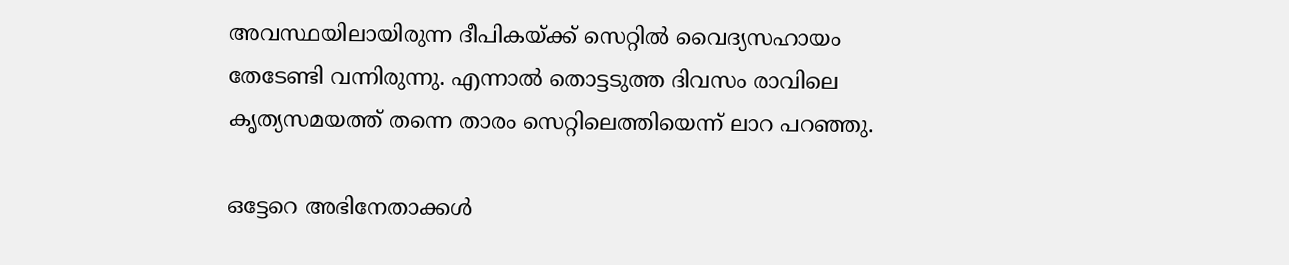അവസ്ഥയിലായിരുന്ന ദീപികയ്ക്ക് സെറ്റിൽ വൈദ്യസഹായം തേടേണ്ടി വന്നിരുന്നു. എന്നാൽ തൊട്ടടുത്ത ദിവസം രാവിലെ കൃത്യസമയത്ത് തന്നെ താരം സെറ്റിലെത്തിയെന്ന് ലാറ പറഞ്ഞു.

ഒട്ടേറെ അഭിനേതാക്കൾ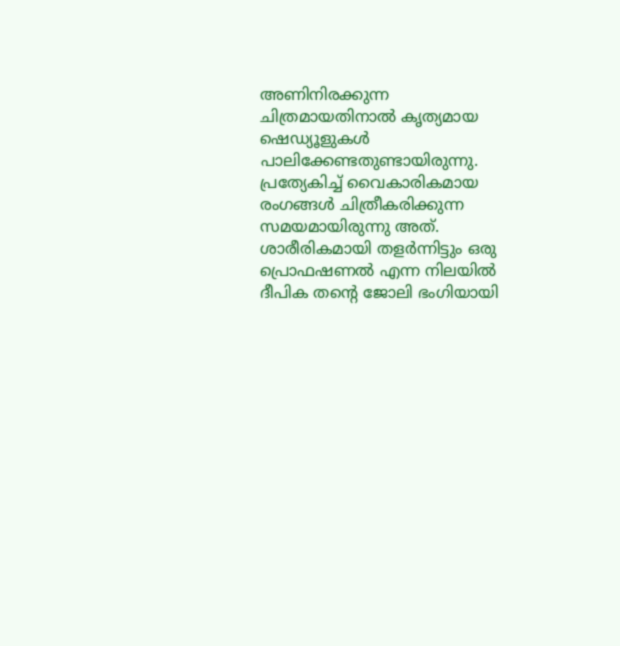അണിനിരക്കുന്ന ചിത്രമായതിനാൽ കൃത്യമായ ഷെഡ്യൂളുകൾ പാലിക്കേണ്ടതുണ്ടായിരുന്നു. പ്രത്യേകിച്ച് വൈകാരികമായ രംഗങ്ങൾ ചിത്രീകരിക്കുന്ന സമയമായിരുന്നു അത്. ശാരീരികമായി തളർന്നിട്ടും ഒരു പ്രൊഫഷണൽ എന്ന നിലയിൽ ദീപിക തന്റെ ജോലി ഭംഗിയായി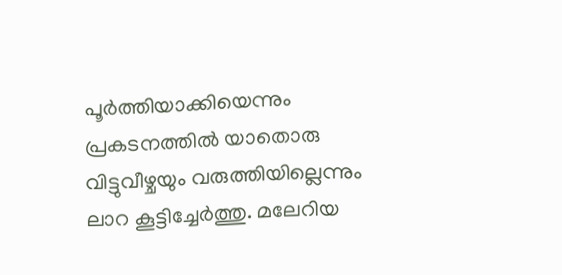പൂർത്തിയാക്കിയെന്നും പ്രകടനത്തിൽ യാതൊരു വിട്ടുവീഴ്ചയും വരുത്തിയില്ലെന്നും ലാറ കൂട്ടിച്ചേർത്തു. മലേറിയ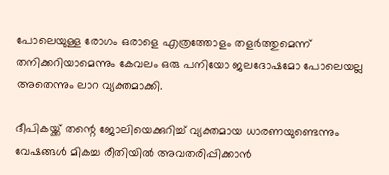പോലെയുള്ള രോഗം ഒരാളെ എത്രത്തോളം തളർത്തുമെന്ന് തനിക്കറിയാമെന്നും കേവലം ഒരു പനിയോ ജലദോഷമോ പോലെയല്ല അതെന്നും ലാറ വ്യക്തമാക്കി.

ദീപികയ്ക്ക് തന്റെ ജോലിയെക്കുറിച്ച് വ്യക്തമായ ധാരണയുണ്ടെന്നും വേഷങ്ങൾ മികച്ച രീതിയിൽ അവതരിപ്പിക്കാൻ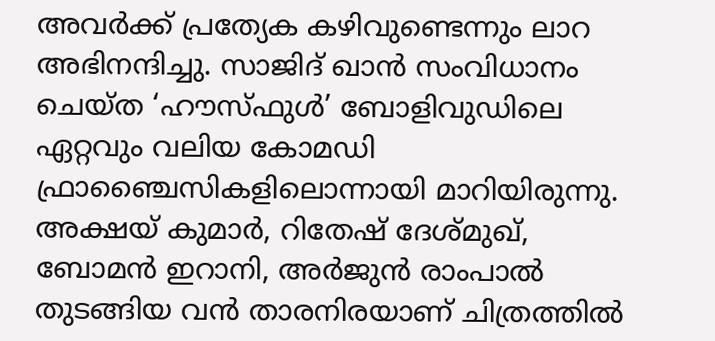അവർക്ക് പ്രത്യേക കഴിവുണ്ടെന്നും ലാറ അഭിനന്ദിച്ചു. സാജിദ് ഖാൻ സംവിധാനം ചെയ്ത ‘ഹൗസ്ഫുൾ’ ബോളിവുഡിലെ ഏറ്റവും വലിയ കോമഡി ഫ്രാഞ്ചൈസികളിലൊന്നായി മാറിയിരുന്നു. അക്ഷയ് കുമാർ, റിതേഷ് ദേശ്‌മുഖ്, ബോമൻ ഇറാനി, അർജുൻ രാംപാൽ തുടങ്ങിയ വൻ താരനിരയാണ് ചിത്രത്തിൽ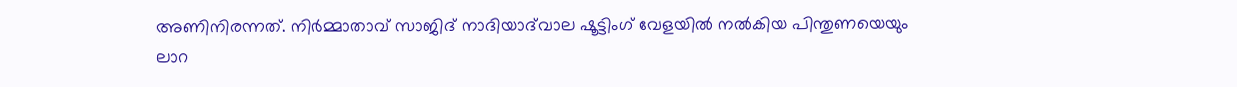അണിനിരന്നത്. നിർമ്മാതാവ് സാജിദ് നാദിയാദ്‌വാല ഷൂട്ടിംഗ് വേളയിൽ നൽകിയ പിന്തുണയെയും ലാറ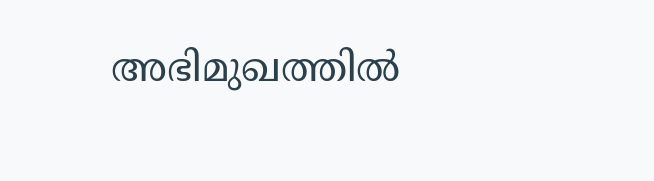അഭിമുഖത്തിൽ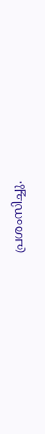പ്രശംസിച്ചു.